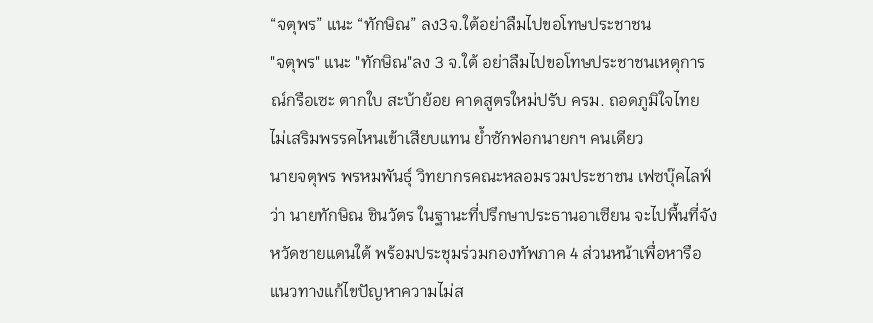“จตุพร” แนะ “ทักษิณ” ลง3จ.ใต้อย่าลืมไปขอโทษประชาชน
"จตุพร" แนะ "ทักษิณ"ลง 3 จ.ใต้ อย่าลืมไปขอโทษประชาชนเหตุการณ์กรือเซะ ตากใบ สะบ้าย้อย คาดสูตรใหม่ปรับ ครม. ถอดภูมิใจไทย ไม่เสริมพรรคไหนเข้าเสียบแทน ย้ำซักฟอกนายกฯ คนเดียว
นายจตุพร พรหมพันธุ์ วิทยากรคณะหลอมรวมประชาชน เฟซบุ๊คไลฟ์ว่า นายทักษิณ ชินวัตร ในฐานะที่ปรึกษาประธานอาเซียน จะไปพื้นที่จังหวัดชายแดนใต้ พร้อมประชุมร่วมกองทัพภาค 4 ส่วนหน้าเพื่อหารือแนวทางแก้ไขปัญหาความไม่ส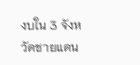งบใน 3 จังหวัดชายแดน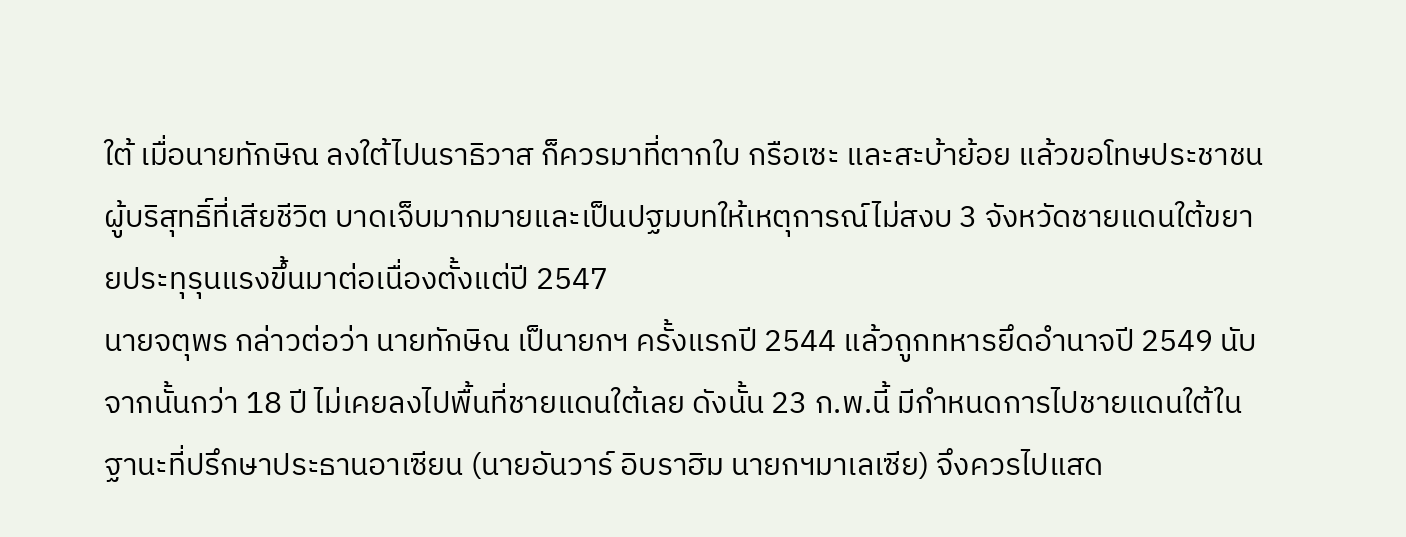ใต้ เมื่อนายทักษิณ ลงใต้ไปนราธิวาส ก็ควรมาที่ตากใบ กรือเซะ และสะบ้าย้อย แล้วขอโทษประชาชนผู้บริสุทธิ์ที่เสียชีวิต บาดเจ็บมากมายและเป็นปฐมบทให้เหตุการณ์ไม่สงบ 3 จังหวัดชายแดนใต้ขยายประทุรุนแรงขึ้นมาต่อเนื่องตั้งแต่ปี 2547
นายจตุพร กล่าวต่อว่า นายทักษิณ เป็นายกฯ ครั้งแรกปี 2544 แล้วถูกทหารยึดอำนาจปี 2549 นับจากนั้นกว่า 18 ปี ไม่เคยลงไปพื้นที่ชายแดนใต้เลย ดังนั้น 23 ก.พ.นี้ มีกำหนดการไปชายแดนใต้ในฐานะที่ปรึกษาประธานอาเซียน (นายอันวาร์ อิบราฮิม นายกฯมาเลเซีย) จึงควรไปแสด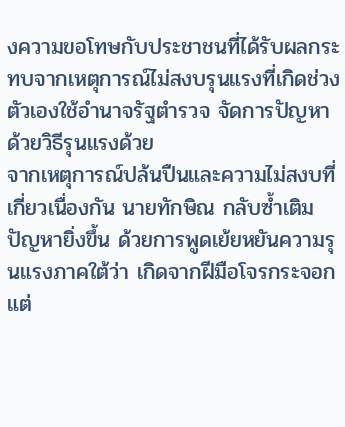งความขอโทษกับประชาชนที่ได้รับผลกระทบจากเหตุการณ์ไม่สงบรุนแรงที่เกิดช่วงตัวเองใช้อำนาจรัฐตำรวจ จัดการปัญหาด้วยวิธีรุนแรงด้วย
จากเหตุการณ์ปล้นปืนและความไม่สงบที่เกี่ยวเนื่องกัน นายทักษิณ กลับซ้ำเติมปัญหายิ่งขึ้น ด้วยการพูดเย้ยหยันความรุนแรงภาคใต้ว่า เกิดจากฝีมือโจรกระจอก แต่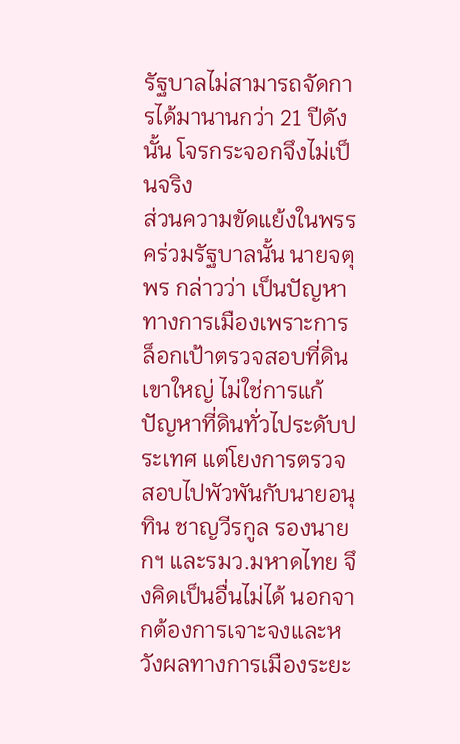รัฐบาลไม่สามารถจัดการได้มานานกว่า 21 ปีดังนั้น โจรกระจอกจึงไม่เป็นจริง
ส่วนความขัดแย้งในพรรคร่วมรัฐบาลนั้น นายจตุพร กล่าวว่า เป็นปัญหาทางการเมืองเพราะการล็อกเป้าตรวจสอบที่ดินเขาใหญ่ ไม่ใช่การแก้ปัญหาที่ดินทั่วไประดับประเทศ แต่โยงการตรวจสอบไปพัวพันกับนายอนุทิน ชาญวีรกูล รองนายกฯ และรมว.มหาดไทย จึงคิดเป็นอื่นไม่ได้ นอกจากต้องการเจาะจงและหวังผลทางการเมืองระยะ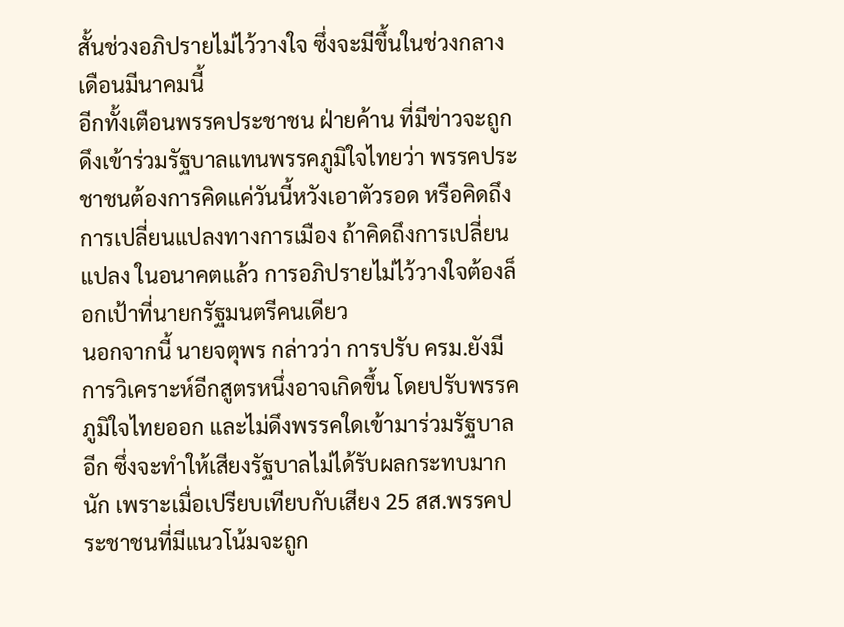สั้นช่วงอภิปรายไม่ไว้วางใจ ซึ่งจะมีขึ้นในช่วงกลางเดือนมีนาคมนี้
อีกทั้งเตือนพรรคประชาชน ฝ่ายค้าน ที่มีข่าวจะถูกดึงเข้าร่วมรัฐบาลแทนพรรคภูมิใจไทยว่า พรรคประชาชนต้องการคิดแค่วันนี้หวังเอาตัวรอด หรือคิดถึงการเปลี่ยนแปลงทางการเมือง ถ้าคิดถึงการเปลี่ยนแปลง ในอนาคตแล้ว การอภิปรายไม่ไว้วางใจต้องล็อกเป้าที่นายกรัฐมนตรีคนเดียว
นอกจากนี้ นายจตุพร กล่าวว่า การปรับ ครม.ยังมีการวิเคราะห์อีกสูตรหนึ่งอาจเกิดขึ้น โดยปรับพรรคภูมิใจไทยออก และไม่ดึงพรรคใดเข้ามาร่วมรัฐบาลอีก ซึ่งจะทำให้เสียงรัฐบาลไม่ได้รับผลกระทบมากนัก เพราะเมื่อเปรียบเทียบกับเสียง 25 สส.พรรคประชาชนที่มีแนวโน้มจะถูก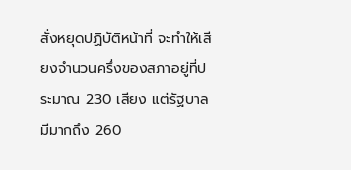สั่งหยุดปฏิบัติหน้าที่ จะทำให้เสียงจำนวนครึ่งของสภาอยู่ที่ประมาณ 230 เสียง แต่รัฐบาลมีมากถึง 260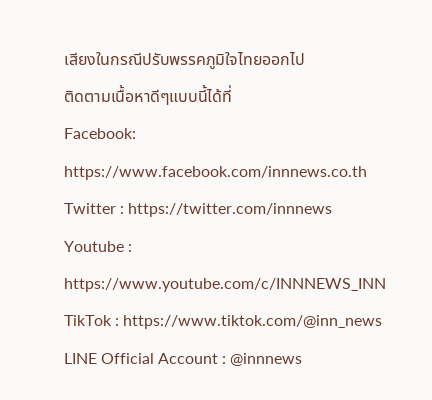เสียงในกรณีปรับพรรคภูมิใจไทยออกไป
ติดตามเนื้อหาดีๆแบบนี้ได้ที่
Facebook: https://www.facebook.com/innnews.co.th
Twitter : https://twitter.com/innnews
Youtube : https://www.youtube.com/c/INNNEWS_INN
TikTok : https://www.tiktok.com/@inn_news
LINE Official Account : @innnews